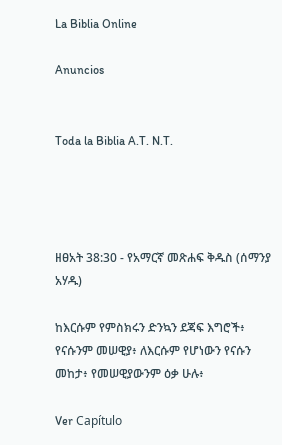La Biblia Online

Anuncios


Toda la Biblia A.T. N.T.




ዘፀአት 38:30 - የአማርኛ መጽሐፍ ቅዱስ (ሰማንያ አሃዱ)

ከእርሱም የምስክሩን ድንኳን ደጃፍ እግሮች፥ የናሱንም መሠዊያ፥ ለእርሱም የሆነውን የናሱን መከታ፥ የመሠዊያውንም ዕቃ ሁሉ፥

Ver Capítulo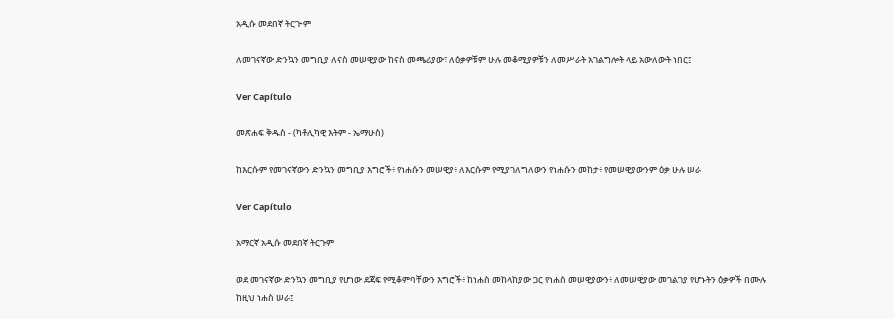አዲሱ መደበኛ ትርጒም

ለመገናኛው ድንኳን መግቢያ ለናስ መሠዊያው ከናስ መጫሪያው፣ ለዕቃዎቹም ሁሉ መቆሚያዎቹን ለመሥራት አገልግሎት ላይ አውለውት ነበር፤

Ver Capítulo

መጽሐፍ ቅዱስ - (ካቶሊካዊ እትም - ኤማሁስ)

ከእርሱም የመገናኛውን ድንኳን መግቢያ እግሮች፥ የነሐሱን መሠዊያ፥ ለእርሱም የሚያገለግለውን የነሐሱን መከታ፥ የመሠዊያውንም ዕቃ ሁሉ ሠራ

Ver Capítulo

አማርኛ አዲሱ መደበኛ ትርጉም

ወደ መገናኛው ድንኳን መግቢያ የሆነው ደጃፍ የሚቆምባቸውን እግሮች፥ ከነሐስ መከላከያው ጋር የነሐስ መሠዊያውን፥ ለመሠዊያው መገልገያ የሆኑትን ዕቃዎች በሙሉ ከዚህ ነሐስ ሠራ፤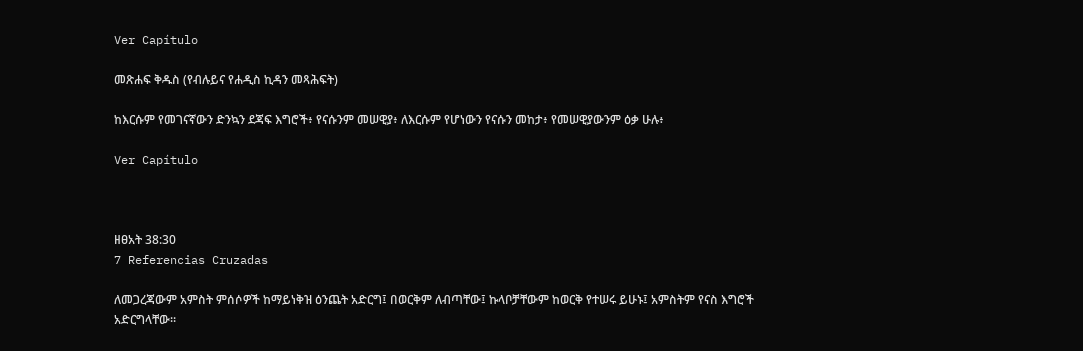Ver Capítulo

መጽሐፍ ቅዱስ (የብሉይና የሐዲስ ኪዳን መጻሕፍት)

ከእርሱም የመገናኛውን ድንኳን ደጃፍ እግሮች፥ የናሱንም መሠዊያ፥ ለእርሱም የሆነውን የናሱን መከታ፥ የመሠዊያውንም ዕቃ ሁሉ፥

Ver Capítulo



ዘፀአት 38:30
7 Referencias Cruzadas

ለመጋረጃውም አምስት ምሰሶዎች ከማይነቅዝ ዕንጨት አድርግ፤ በወርቅም ለብጣቸው፤ ኩላቦቻቸውም ከወርቅ የተሠሩ ይሁኑ፤ አምስትም የናስ እግሮች አድርግላቸው።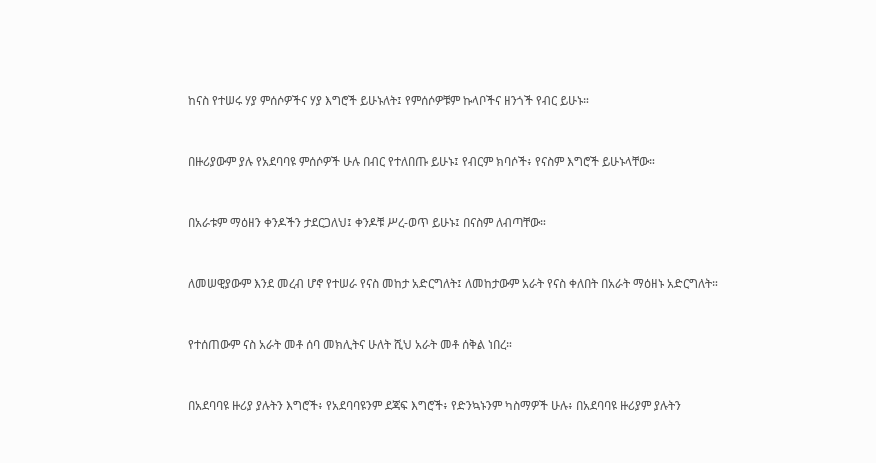ከናስ የተሠሩ ሃያ ምሰሶዎችና ሃያ እግሮች ይሁኑለት፤ የምሰሶዎቹም ኩላቦችና ዘንጎች የብር ይሁኑ።


በዙሪያውም ያሉ የአደባባዩ ምሰሶዎች ሁሉ በብር የተለበጡ ይሁኑ፤ የብርም ክባሶች፥ የናስም እግሮች ይሁኑላቸው።


በአራቱም ማዕዘን ቀንዶችን ታደርጋለህ፤ ቀንዶቹ ሥረ-ወጥ ይሁኑ፤ በናስም ለብጣቸው።


ለመሠዊያውም እንደ መረብ ሆኖ የተሠራ የናስ መከታ አድርግለት፤ ለመከታውም አራት የናስ ቀለበት በአራት ማዕዘኑ አድርግለት።


የተሰጠውም ናስ አራት መቶ ሰባ መክሊትና ሁለት ሺህ አራት መቶ ሰቅል ነበረ።


በአደባባዩ ዙሪያ ያሉትን እግሮች፥ የአደባባዩንም ደጃፍ እግሮች፥ የድንኳኑንም ካስማዎች ሁሉ፥ በአደባባዩ ዙሪያም ያሉትን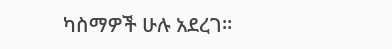ካስማዎች ሁሉ አደረገ።